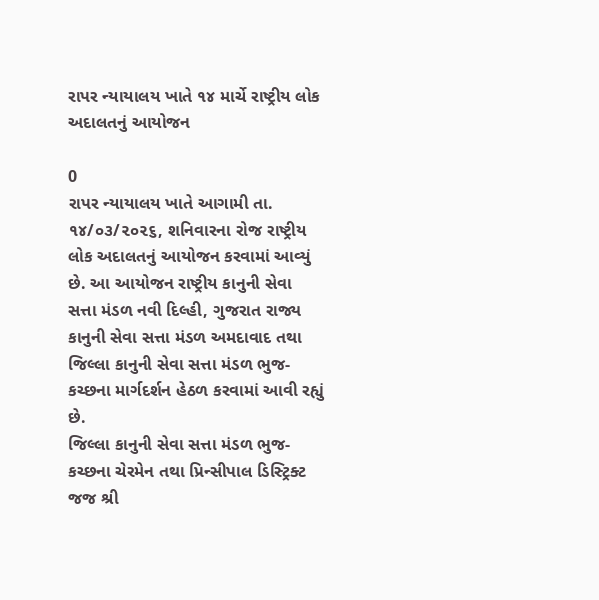રાપર ન્યાયાલય ખાતે ૧૪ માર્ચે રાષ્ટ્રીય લોક અદાલતનું આયોજન

0
રાપર ન્યાયાલય ખાતે આગામી તા. ૧૪/૦૩/૨૦૨૬, શનિવારના રોજ રાષ્ટ્રીય લોક અદાલતનું આયોજન કરવામાં આવ્યું છે. આ આયોજન રાષ્ટ્રીય કાનુની સેવા સત્તા મંડળ નવી દિલ્હી, ગુજરાત રાજ્ય કાનુની સેવા સત્તા મંડળ અમદાવાદ તથા જિલ્લા કાનુની સેવા સત્તા મંડળ ભુજ-કચ્છના માર્ગદર્શન હેઠળ કરવામાં આવી રહ્યું છે.
જિલ્લા કાનુની સેવા સત્તા મંડળ ભુજ-કચ્છના ચેરમેન તથા પ્રિન્સીપાલ ડિસ્ટ્રિક્ટ જજ શ્રી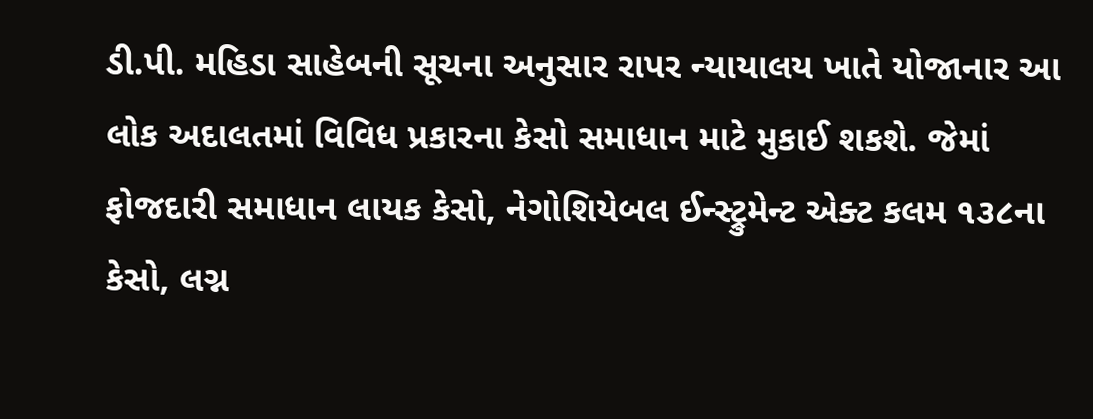ડી.પી. મહિડા સાહેબની સૂચના અનુસાર રાપર ન્યાયાલય ખાતે યોજાનાર આ લોક અદાલતમાં વિવિધ પ્રકારના કેસો સમાધાન માટે મુકાઈ શકશે. જેમાં ફોજદારી સમાધાન લાયક કેસો, નેગોશિયેબલ ઈન્સ્ટ્રુમેન્ટ એક્ટ કલમ ૧૩૮ના કેસો, લગ્ન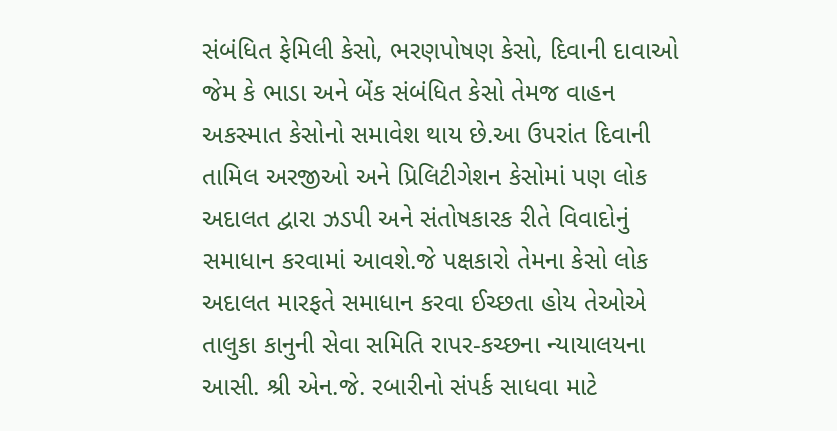સંબંધિત ફેમિલી કેસો, ભરણપોષણ કેસો, દિવાની દાવાઓ જેમ કે ભાડા અને બેંક સંબંધિત કેસો તેમજ વાહન અકસ્માત કેસોનો સમાવેશ થાય છે.આ ઉપરાંત દિવાની તામિલ અરજીઓ અને પ્રિલિટીગેશન કેસોમાં પણ લોક અદાલત દ્વારા ઝડપી અને સંતોષકારક રીતે વિવાદોનું સમાધાન કરવામાં આવશે.જે પક્ષકારો તેમના કેસો લોક અદાલત મારફતે સમાધાન કરવા ઈચ્છતા હોય તેઓએ તાલુકા કાનુની સેવા સમિતિ રાપર-કચ્છના ન્યાયાલયના આસી. શ્રી એન.જે. રબારીનો સંપર્ક સાધવા માટે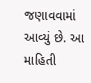જણાવવામાં આવ્યું છે. આ માહિતી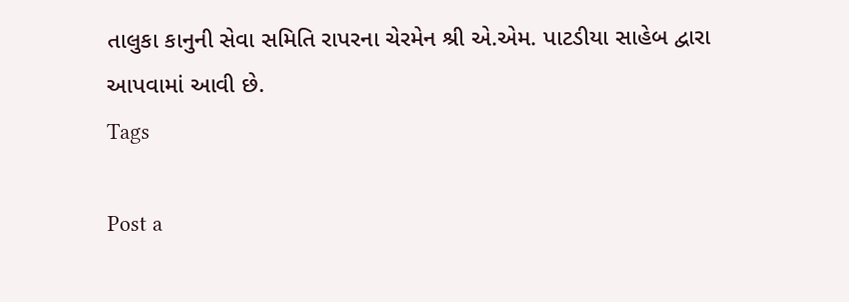તાલુકા કાનુની સેવા સમિતિ રાપરના ચેરમેન શ્રી એ.એમ. પાટડીયા સાહેબ દ્વારા આપવામાં આવી છે.
Tags

Post a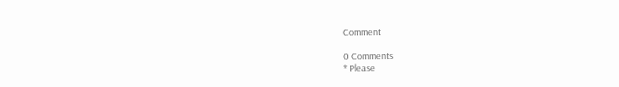Comment

0 Comments
* Please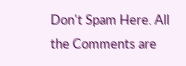Don't Spam Here. All the Comments are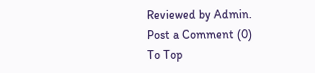Reviewed by Admin.
Post a Comment (0)
To Top